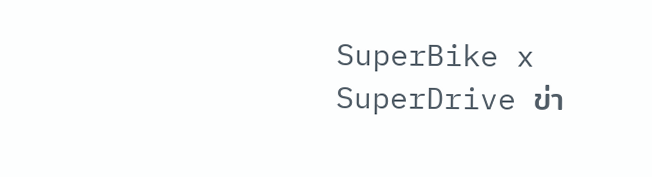SuperBike x SuperDrive ข่า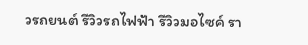วรถยนต์ รีวิวรถไฟฟ้า รีวิวมอไซค์ รา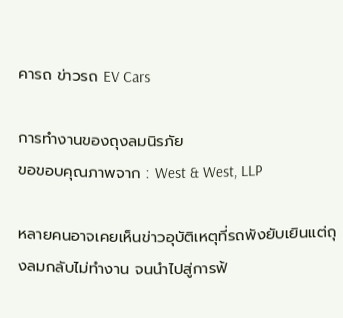คารถ ข่าวรถ EV Cars

การทำงานของถุงลมนิรภัย
ขอขอบคุณภาพจาก : West & West, LLP

หลายคนอาจเคยเห็นข่าวอุบัติเหตุที่รถพังยับเยินแต่ถุงลมกลับไม่ทำงาน จนนำไปสู่การฟ้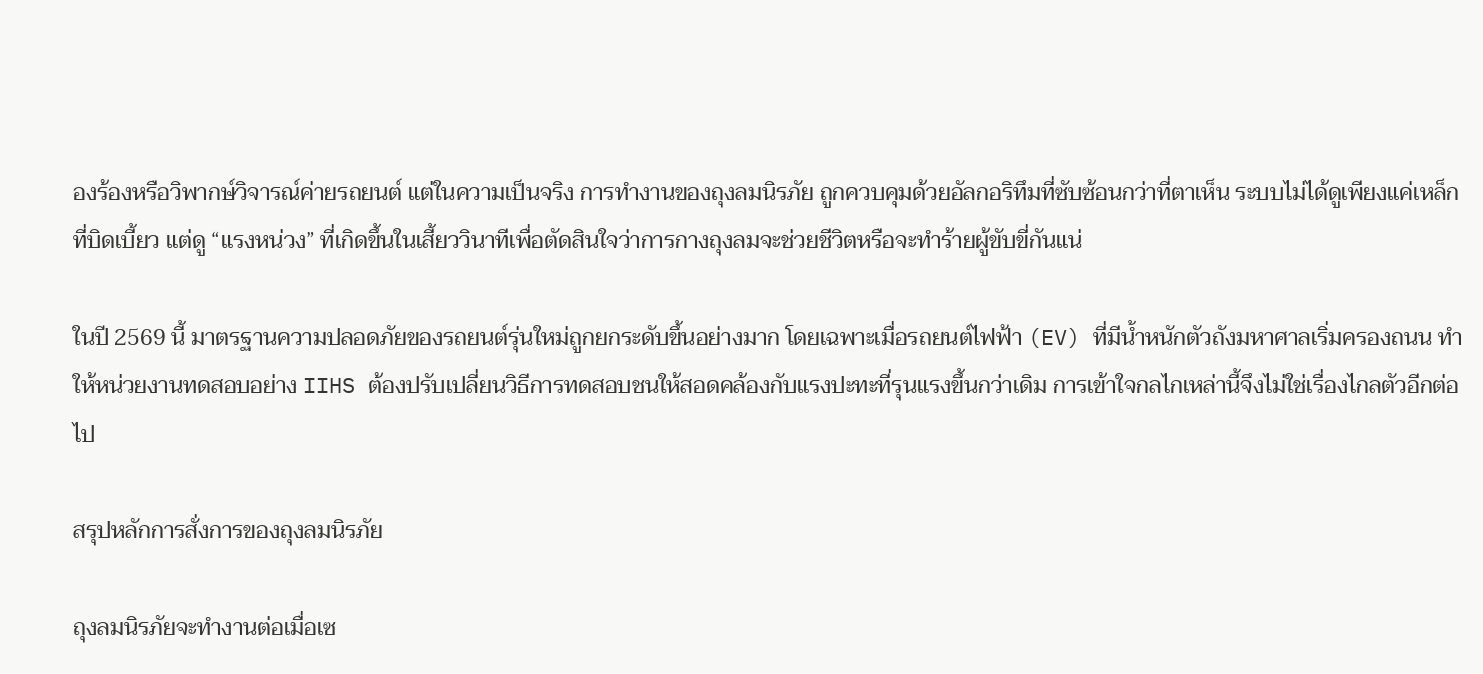องร้องหรือวิพากษ์วิจารณ์ค่ายรถยนต์ แต่ในความเป็นจริง การทำงานของถุงลมนิรภัย ถูกควบคุมด้วยอัลกอริทึมที่ซับซ้อนกว่าที่ตาเห็น ระบบไม่ได้ดูเพียงแค่เหล็กที่บิดเบี้ยว แต่ดู “แรงหน่วง” ที่เกิดขึ้นในเสี้ยววินาทีเพื่อตัดสินใจว่าการกางถุงลมจะช่วยชีวิตหรือจะทำร้ายผู้ขับขี่กันแน่

ในปี 2569 นี้ มาตรฐานความปลอดภัยของรถยนต์รุ่นใหม่ถูกยกระดับขึ้นอย่างมาก โดยเฉพาะเมื่อรถยนต์ไฟฟ้า (EV) ที่มีน้ำหนักตัวถังมหาศาลเริ่มครองถนน ทำให้หน่วยงานทดสอบอย่าง IIHS ต้องปรับเปลี่ยนวิธีการทดสอบชนให้สอดคล้องกับแรงปะทะที่รุนแรงขึ้นกว่าเดิม การเข้าใจกลไกเหล่านี้จึงไม่ใช่เรื่องไกลตัวอีกต่อไป

สรุปหลักการสั่งการของถุงลมนิรภัย

ถุงลมนิรภัยจะทำงานต่อเมื่อเซ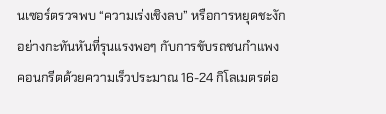นเซอร์ตรวจพบ “ความเร่งเชิงลบ” หรือการหยุดชะงักอย่างกะทันหันที่รุนแรงพอๆ กับการขับรถชนกำแพงคอนกรีตด้วยความเร็วประมาณ 16-24 กิโลเมตรต่อ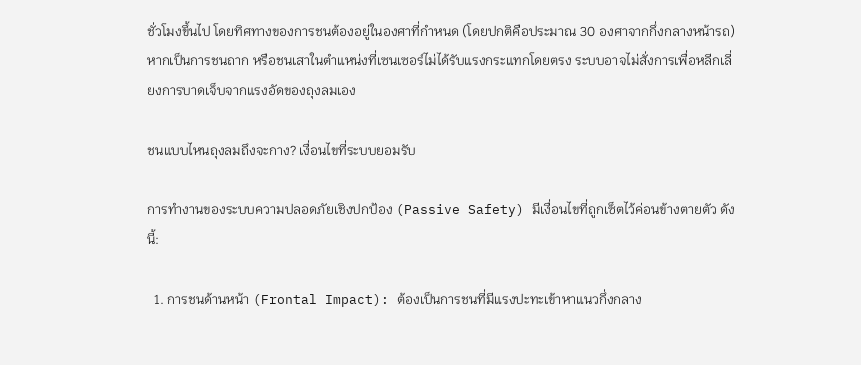ชั่วโมงขึ้นไป โดยทิศทางของการชนต้องอยู่ในองศาที่กำหนด (โดยปกติคือประมาณ 30 องศาจากกึ่งกลางหน้ารถ) หากเป็นการชนถาก หรือชนเสาในตำแหน่งที่เซนเซอร์ไม่ได้รับแรงกระแทกโดยตรง ระบบอาจไม่สั่งการเพื่อหลีกเลี่ยงการบาดเจ็บจากแรงอัดของถุงลมเอง

ชนแบบไหนถุงลมถึงจะกาง? เงื่อนไขที่ระบบยอมรับ

การทำงานของระบบความปลอดภัยเชิงปกป้อง (Passive Safety) มีเงื่อนไขที่ถูกเซ็ตไว้ค่อนข้างตายตัว ดังนี้:

  1. การชนด้านหน้า (Frontal Impact): ต้องเป็นการชนที่มีแรงปะทะเข้าหาแนวกึ่งกลาง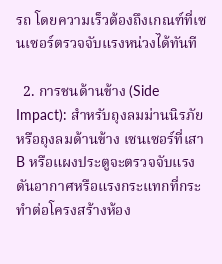รถ โดยความเร็วต้องถึงเกณฑ์ที่เซนเซอร์ตรวจจับแรงหน่วงได้ทันที

  2. การชนด้านข้าง (Side Impact): สำหรับถุงลมม่านนิรภัยหรือถุงลมด้านข้าง เซนเซอร์ที่เสา B หรือแผงประตูจะตรวจจับแรงดันอากาศหรือแรงกระแทกที่กระทำต่อโครงสร้างห้อง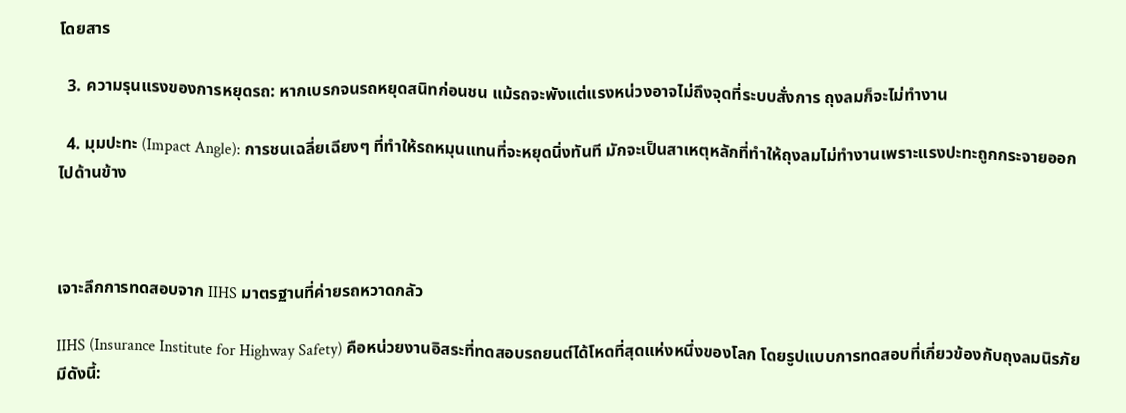โดยสาร

  3. ความรุนแรงของการหยุดรถ: หากเบรกจนรถหยุดสนิทก่อนชน แม้รถจะพังแต่แรงหน่วงอาจไม่ถึงจุดที่ระบบสั่งการ ถุงลมก็จะไม่ทำงาน

  4. มุมปะทะ (Impact Angle): การชนเฉลี่ยเฉียงๆ ที่ทำให้รถหมุนแทนที่จะหยุดนิ่งทันที มักจะเป็นสาเหตุหลักที่ทำให้ถุงลมไม่ทำงานเพราะแรงปะทะถูกกระจายออกไปด้านข้าง



เจาะลึกการทดสอบจาก IIHS มาตรฐานที่ค่ายรถหวาดกลัว

IIHS (Insurance Institute for Highway Safety) คือหน่วยงานอิสระที่ทดสอบรถยนต์ได้โหดที่สุดแห่งหนึ่งของโลก โดยรูปแบบการทดสอบที่เกี่ยวข้องกับถุงลมนิรภัยมีดังนี้: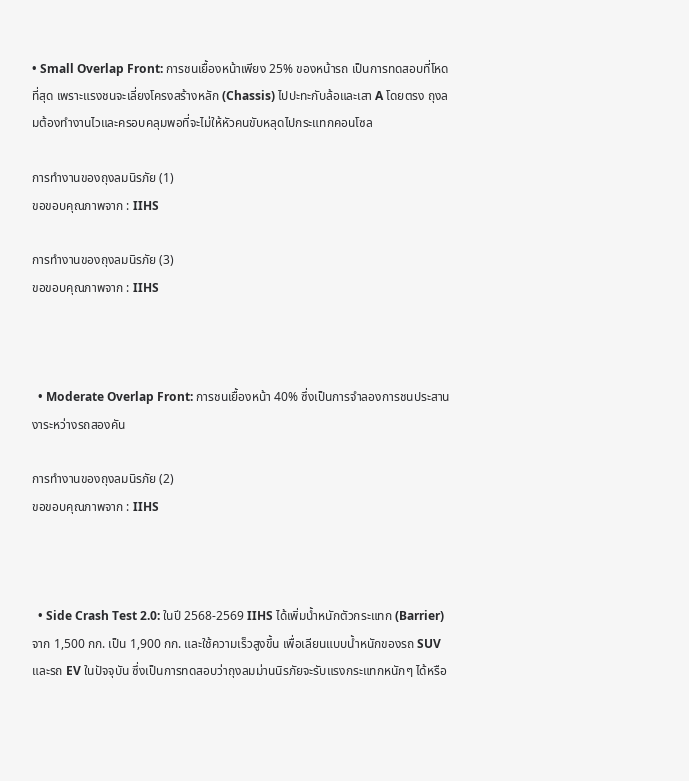• Small Overlap Front: การชนเยื้องหน้าเพียง 25% ของหน้ารถ เป็นการทดสอบที่โหดที่สุด เพราะแรงชนจะเลี่ยงโครงสร้างหลัก (Chassis) ไปปะทะกับล้อและเสา A โดยตรง ถุงลมต้องทำงานไวและครอบคลุมพอที่จะไม่ให้หัวคนขับหลุดไปกระแทกคอนโซล

การทำงานของถุงลมนิรภัย (1)
ขอขอบคุณภาพจาก : IIHS

การทำงานของถุงลมนิรภัย (3)
ขอขอบคุณภาพจาก : IIHS



  • Moderate Overlap Front: การชนเยื้องหน้า 40% ซึ่งเป็นการจำลองการชนประสานงาระหว่างรถสองคัน

การทำงานของถุงลมนิรภัย (2)
ขอขอบคุณภาพจาก : IIHS



  • Side Crash Test 2.0: ในปี 2568-2569 IIHS ได้เพิ่มน้ำหนักตัวกระแทก (Barrier) จาก 1,500 กก. เป็น 1,900 กก. และใช้ความเร็วสูงขึ้น เพื่อเลียนแบบน้ำหนักของรถ SUV และรถ EV ในปัจจุบัน ซึ่งเป็นการทดสอบว่าถุงลมม่านนิรภัยจะรับแรงกระแทกหนักๆ ได้หรือ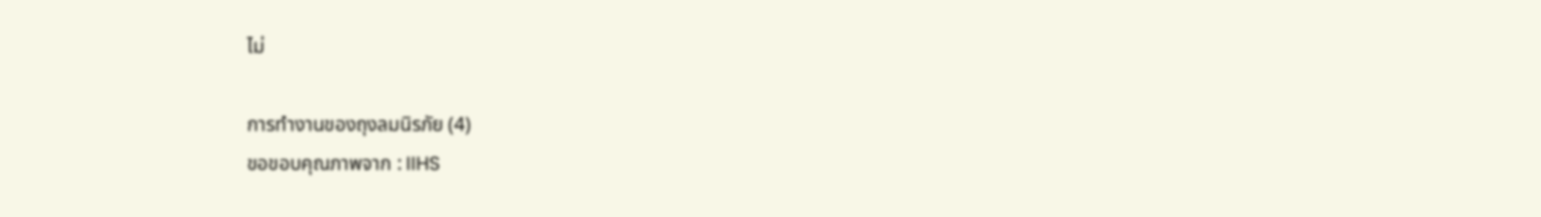ไม่

การทำงานของถุงลมนิรภัย (4)
ขอขอบคุณภาพจาก : IIHS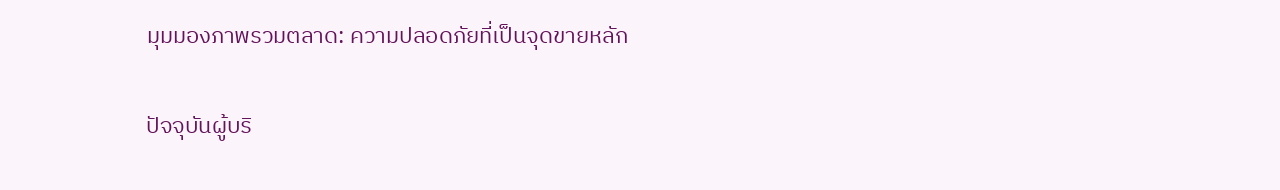มุมมองภาพรวมตลาด: ความปลอดภัยที่เป็นจุดขายหลัก

ปัจจุบันผู้บริ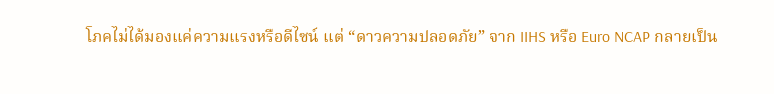โภคไม่ได้มองแค่ความแรงหรือดีไซน์ แต่ “ดาวความปลอดภัย” จาก IIHS หรือ Euro NCAP กลายเป็น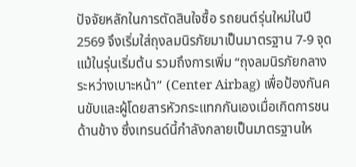ปัจจัยหลักในการตัดสินใจซื้อ รถยนต์รุ่นใหม่ในปี 2569 จึงเริ่มใส่ถุงลมนิรภัยมาเป็นมาตรฐาน 7-9 จุดแม้ในรุ่นเริ่มต้น รวมถึงการเพิ่ม “ถุงลมนิรภัยกลางระหว่างเบาะหน้า” (Center Airbag) เพื่อป้องกันคนขับและผู้โดยสารหัวกระแทกกันเองเมื่อเกิดการชนด้านข้าง ซึ่งเทรนด์นี้กำลังกลายเป็นมาตรฐานให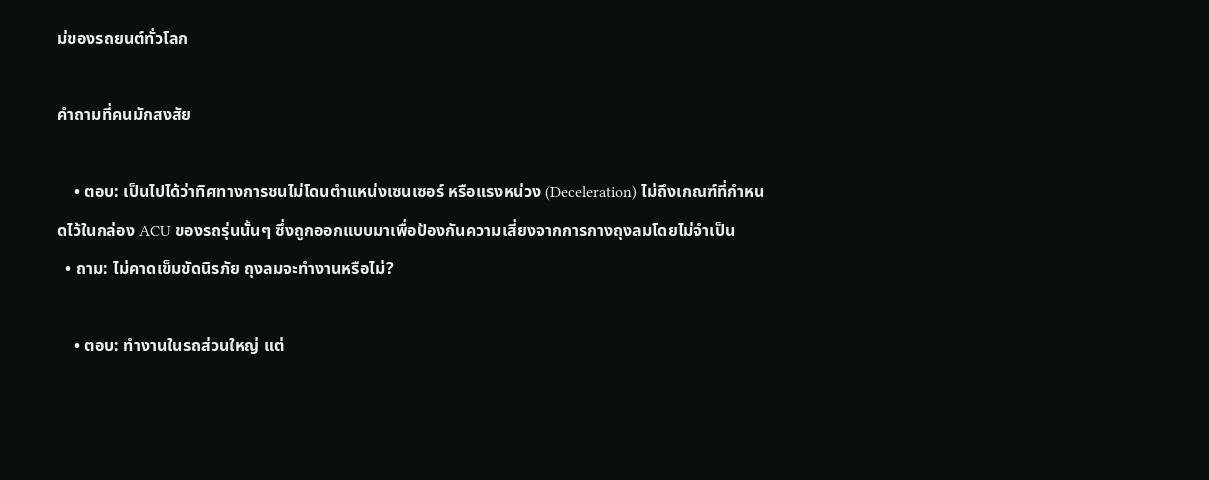ม่ของรถยนต์ทั่วโลก

คำถามที่คนมักสงสัย

    • ตอบ: เป็นไปได้ว่าทิศทางการชนไม่โดนตำแหน่งเซนเซอร์ หรือแรงหน่วง (Deceleration) ไม่ถึงเกณฑ์ที่กำหนดไว้ในกล่อง ACU ของรถรุ่นนั้นๆ ซึ่งถูกออกแบบมาเพื่อป้องกันความเสี่ยงจากการกางถุงลมโดยไม่จำเป็น
  • ถาม: ไม่คาดเข็มขัดนิรภัย ถุงลมจะทำงานหรือไม่?

    • ตอบ: ทำงานในรถส่วนใหญ่ แต่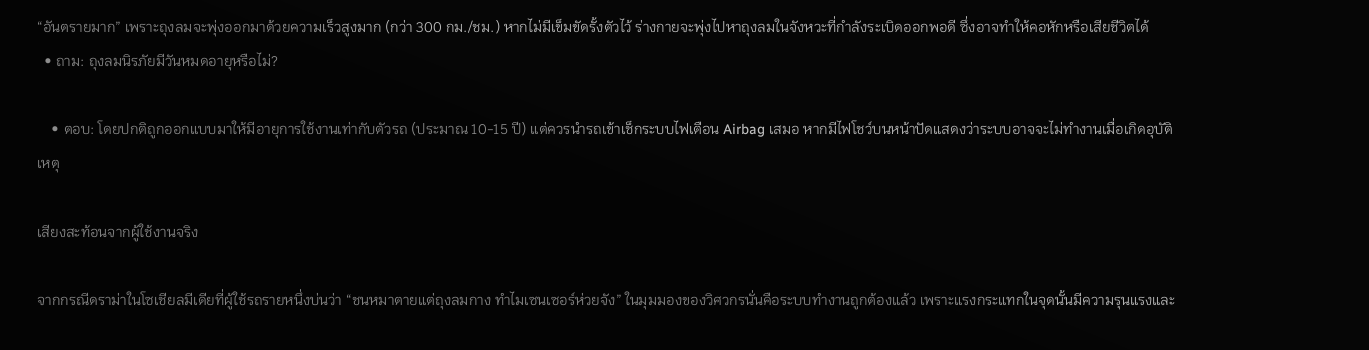“อันตรายมาก” เพราะถุงลมจะพุ่งออกมาด้วยความเร็วสูงมาก (กว่า 300 กม./ชม.) หากไม่มีเข็มขัดรั้งตัวไว้ ร่างกายจะพุ่งไปหาถุงลมในจังหวะที่กำลังระเบิดออกพอดี ซึ่งอาจทำให้คอหักหรือเสียชีวิตได้
  • ถาม: ถุงลมนิรภัยมีวันหมดอายุหรือไม่?

    • ตอบ: โดยปกติถูกออกแบบมาให้มีอายุการใช้งานเท่ากับตัวรถ (ประมาณ 10-15 ปี) แต่ควรนำรถเข้าเช็กระบบไฟเตือน Airbag เสมอ หากมีไฟโชว์บนหน้าปัดแสดงว่าระบบอาจจะไม่ทำงานเมื่อเกิดอุบัติเหตุ

เสียงสะท้อนจากผู้ใช้งานจริง

จากกรณีดราม่าในโซเชียลมีเดียที่ผู้ใช้รถรายหนึ่งบ่นว่า “ชนหมาตายแต่ถุงลมกาง ทำไมเซนเซอร์ห่วยจัง” ในมุมมองของวิศวกรนั่นคือระบบทำงานถูกต้องแล้ว เพราะแรงกระแทกในจุดนั้นมีความรุนแรงและ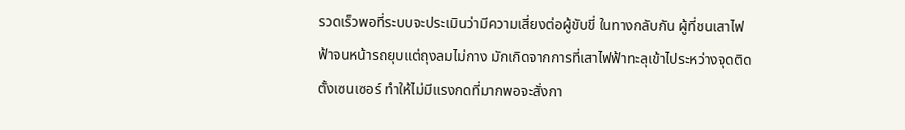รวดเร็วพอที่ระบบจะประเมินว่ามีความเสี่ยงต่อผู้ขับขี่ ในทางกลับกัน ผู้ที่ชนเสาไฟฟ้าจนหน้ารถยุบแต่ถุงลมไม่กาง มักเกิดจากการที่เสาไฟฟ้าทะลุเข้าไประหว่างจุดติดตั้งเซนเซอร์ ทำให้ไม่มีแรงกดที่มากพอจะสั่งกา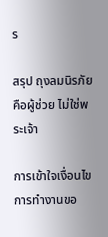ร

สรุป ถุงลมนิรภัยคือผู้ช่วย ไม่ใช่พระเจ้า

การเข้าใจเงื่อนไข การทำงานขอ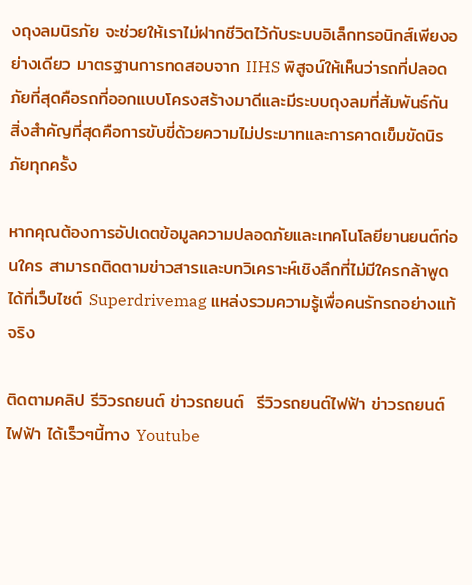งถุงลมนิรภัย จะช่วยให้เราไม่ฝากชีวิตไว้กับระบบอิเล็กทรอนิกส์เพียงอย่างเดียว มาตรฐานการทดสอบจาก IIHS พิสูจน์ให้เห็นว่ารถที่ปลอดภัยที่สุดคือรถที่ออกแบบโครงสร้างมาดีและมีระบบถุงลมที่สัมพันธ์กัน สิ่งสำคัญที่สุดคือการขับขี่ด้วยความไม่ประมาทและการคาดเข็มขัดนิรภัยทุกครั้ง

หากคุณต้องการอัปเดตข้อมูลความปลอดภัยและเทคโนโลยียานยนต์ก่อนใคร สามารถติดตามข่าวสารและบทวิเคราะห์เชิงลึกที่ไม่มีใครกล้าพูดได้ที่เว็บไซต์ Superdrivemag แหล่งรวมความรู้เพื่อคนรักรถอย่างแท้จริง

ติดตามคลิป รีวิวรถยนต์ ข่าวรถยนต์  รีวิวรถยนต์ไฟฟ้า ข่าวรถยนต์ไฟฟ้า ได้เร็วๆนี้ทาง Youtube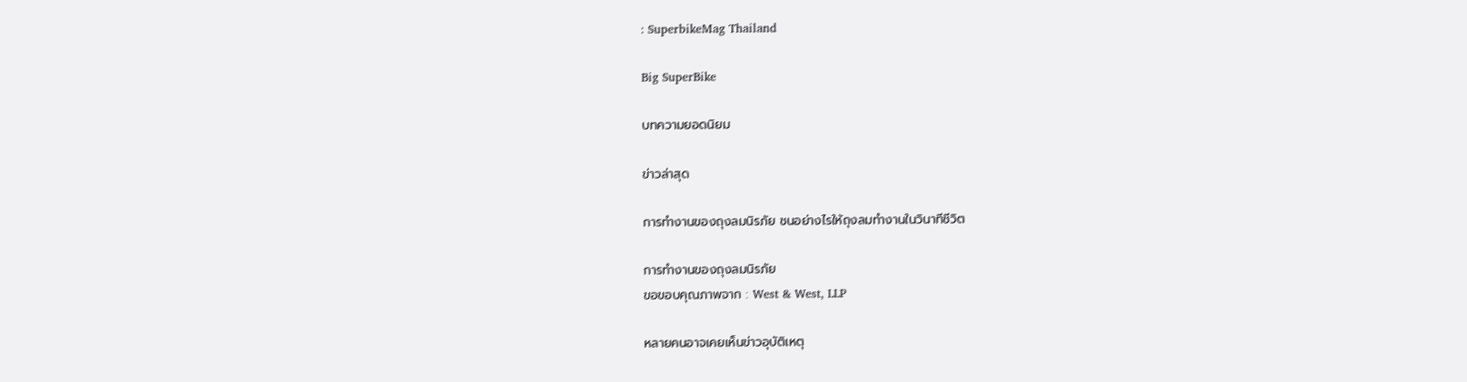: SuperbikeMag Thailand

Big SuperBike

บทความยอดนิยม

ข่าวล่าสุด

การทำงานของถุงลมนิรภัย ชนอย่างไรให้ถุงลมทำงานในวินาทีชีวิต

การทำงานของถุงลมนิรภัย
ขอขอบคุณภาพจาก : West & West, LLP

หลายคนอาจเคยเห็นข่าวอุบัติเหตุ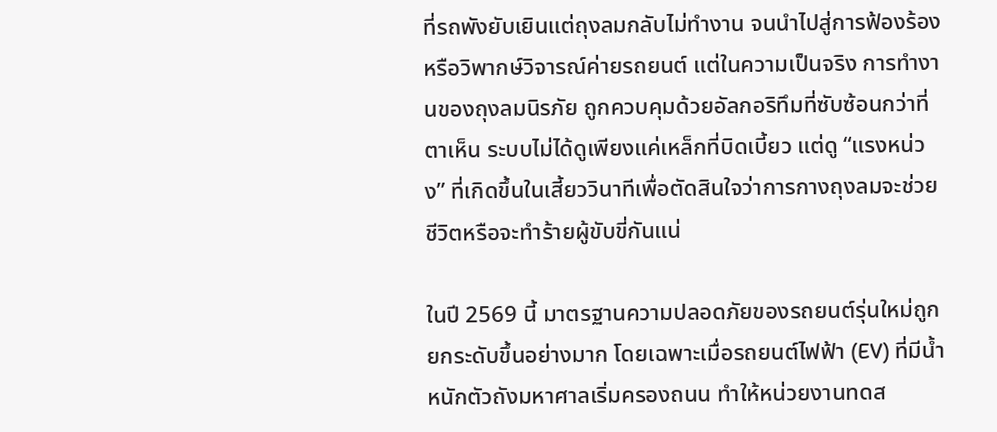ที่รถพังยับเยินแต่ถุงลมกลับไม่ทำงาน จนนำไปสู่การฟ้องร้องหรือวิพากษ์วิจารณ์ค่ายรถยนต์ แต่ในความเป็นจริง การทำงานของถุงลมนิรภัย ถูกควบคุมด้วยอัลกอริทึมที่ซับซ้อนกว่าที่ตาเห็น ระบบไม่ได้ดูเพียงแค่เหล็กที่บิดเบี้ยว แต่ดู “แรงหน่วง” ที่เกิดขึ้นในเสี้ยววินาทีเพื่อตัดสินใจว่าการกางถุงลมจะช่วยชีวิตหรือจะทำร้ายผู้ขับขี่กันแน่

ในปี 2569 นี้ มาตรฐานความปลอดภัยของรถยนต์รุ่นใหม่ถูกยกระดับขึ้นอย่างมาก โดยเฉพาะเมื่อรถยนต์ไฟฟ้า (EV) ที่มีน้ำหนักตัวถังมหาศาลเริ่มครองถนน ทำให้หน่วยงานทดส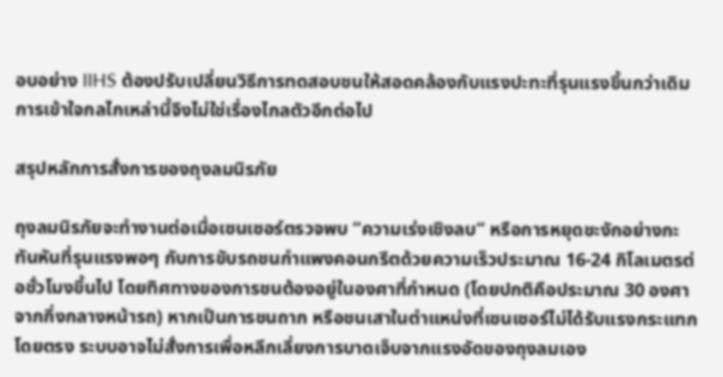อบอย่าง IIHS ต้องปรับเปลี่ยนวิธีการทดสอบชนให้สอดคล้องกับแรงปะทะที่รุนแรงขึ้นกว่าเดิม การเข้าใจกลไกเหล่านี้จึงไม่ใช่เรื่องไกลตัวอีกต่อไป

สรุปหลักการสั่งการของถุงลมนิรภัย

ถุงลมนิรภัยจะทำงานต่อเมื่อเซนเซอร์ตรวจพบ “ความเร่งเชิงลบ” หรือการหยุดชะงักอย่างกะทันหันที่รุนแรงพอๆ กับการขับรถชนกำแพงคอนกรีตด้วยความเร็วประมาณ 16-24 กิโลเมตรต่อชั่วโมงขึ้นไป โดยทิศทางของการชนต้องอยู่ในองศาที่กำหนด (โดยปกติคือประมาณ 30 องศาจากกึ่งกลางหน้ารถ) หากเป็นการชนถาก หรือชนเสาในตำแหน่งที่เซนเซอร์ไม่ได้รับแรงกระแทกโดยตรง ระบบอาจไม่สั่งการเพื่อหลีกเลี่ยงการบาดเจ็บจากแรงอัดของถุงลมเอง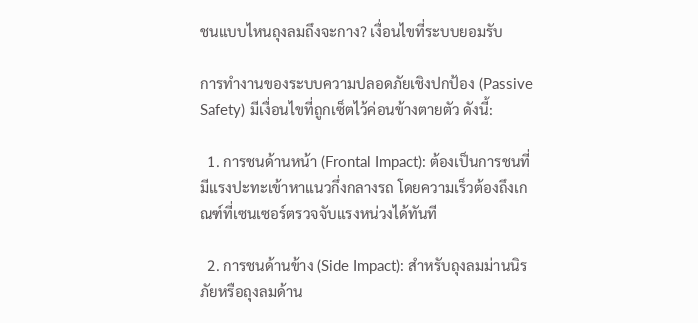ชนแบบไหนถุงลมถึงจะกาง? เงื่อนไขที่ระบบยอมรับ

การทำงานของระบบความปลอดภัยเชิงปกป้อง (Passive Safety) มีเงื่อนไขที่ถูกเซ็ตไว้ค่อนข้างตายตัว ดังนี้:

  1. การชนด้านหน้า (Frontal Impact): ต้องเป็นการชนที่มีแรงปะทะเข้าหาแนวกึ่งกลางรถ โดยความเร็วต้องถึงเกณฑ์ที่เซนเซอร์ตรวจจับแรงหน่วงได้ทันที

  2. การชนด้านข้าง (Side Impact): สำหรับถุงลมม่านนิรภัยหรือถุงลมด้าน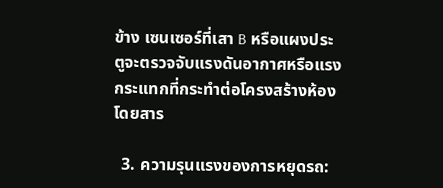ข้าง เซนเซอร์ที่เสา B หรือแผงประตูจะตรวจจับแรงดันอากาศหรือแรงกระแทกที่กระทำต่อโครงสร้างห้องโดยสาร

  3. ความรุนแรงของการหยุดรถ: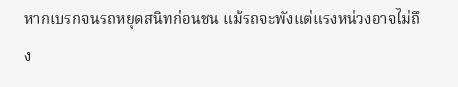หากเบรกจนรถหยุดสนิทก่อนชน แม้รถจะพังแต่แรงหน่วงอาจไม่ถึง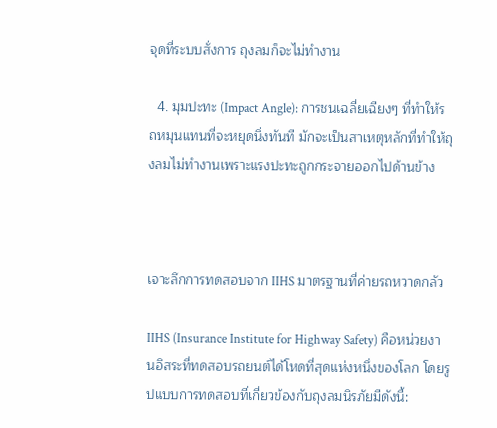จุดที่ระบบสั่งการ ถุงลมก็จะไม่ทำงาน

  4. มุมปะทะ (Impact Angle): การชนเฉลี่ยเฉียงๆ ที่ทำให้รถหมุนแทนที่จะหยุดนิ่งทันที มักจะเป็นสาเหตุหลักที่ทำให้ถุงลมไม่ทำงานเพราะแรงปะทะถูกกระจายออกไปด้านข้าง



เจาะลึกการทดสอบจาก IIHS มาตรฐานที่ค่ายรถหวาดกลัว

IIHS (Insurance Institute for Highway Safety) คือหน่วยงานอิสระที่ทดสอบรถยนต์ได้โหดที่สุดแห่งหนึ่งของโลก โดยรูปแบบการทดสอบที่เกี่ยวข้องกับถุงลมนิรภัยมีดังนี้: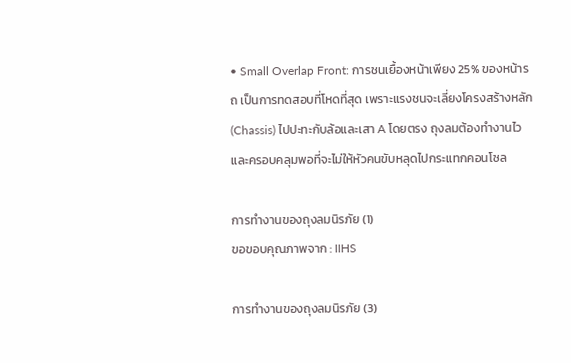• Small Overlap Front: การชนเยื้องหน้าเพียง 25% ของหน้ารถ เป็นการทดสอบที่โหดที่สุด เพราะแรงชนจะเลี่ยงโครงสร้างหลัก (Chassis) ไปปะทะกับล้อและเสา A โดยตรง ถุงลมต้องทำงานไวและครอบคลุมพอที่จะไม่ให้หัวคนขับหลุดไปกระแทกคอนโซล

การทำงานของถุงลมนิรภัย (1)
ขอขอบคุณภาพจาก : IIHS

การทำงานของถุงลมนิรภัย (3)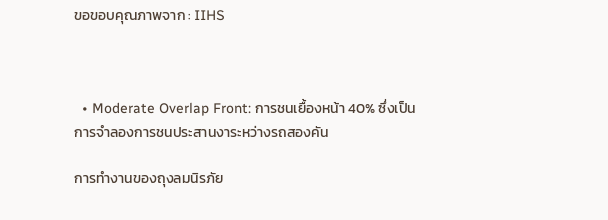ขอขอบคุณภาพจาก : IIHS



  • Moderate Overlap Front: การชนเยื้องหน้า 40% ซึ่งเป็นการจำลองการชนประสานงาระหว่างรถสองคัน

การทำงานของถุงลมนิรภัย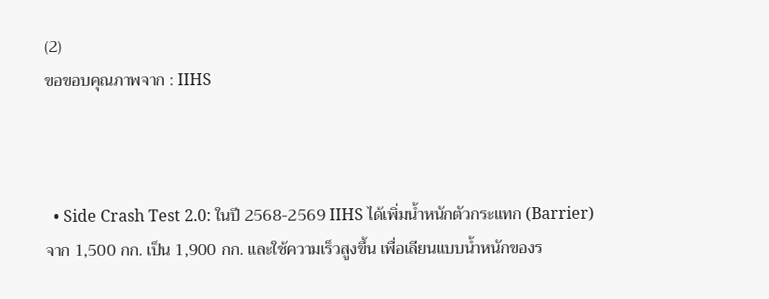(2)
ขอขอบคุณภาพจาก : IIHS



  • Side Crash Test 2.0: ในปี 2568-2569 IIHS ได้เพิ่มน้ำหนักตัวกระแทก (Barrier) จาก 1,500 กก. เป็น 1,900 กก. และใช้ความเร็วสูงขึ้น เพื่อเลียนแบบน้ำหนักของร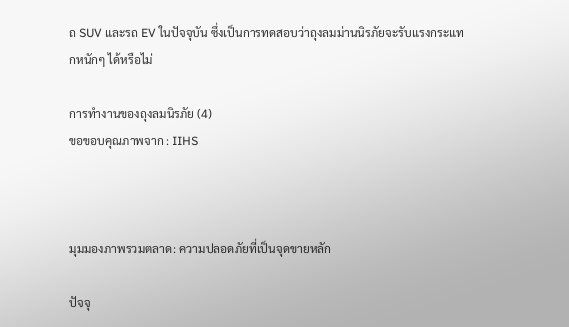ถ SUV และรถ EV ในปัจจุบัน ซึ่งเป็นการทดสอบว่าถุงลมม่านนิรภัยจะรับแรงกระแทกหนักๆ ได้หรือไม่

การทำงานของถุงลมนิรภัย (4)
ขอขอบคุณภาพจาก : IIHS



มุมมองภาพรวมตลาด: ความปลอดภัยที่เป็นจุดขายหลัก

ปัจจุ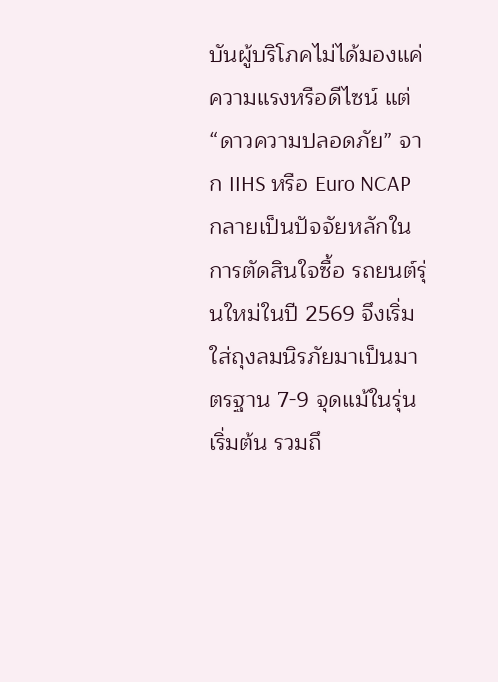บันผู้บริโภคไม่ได้มองแค่ความแรงหรือดีไซน์ แต่ “ดาวความปลอดภัย” จาก IIHS หรือ Euro NCAP กลายเป็นปัจจัยหลักในการตัดสินใจซื้อ รถยนต์รุ่นใหม่ในปี 2569 จึงเริ่มใส่ถุงลมนิรภัยมาเป็นมาตรฐาน 7-9 จุดแม้ในรุ่นเริ่มต้น รวมถึ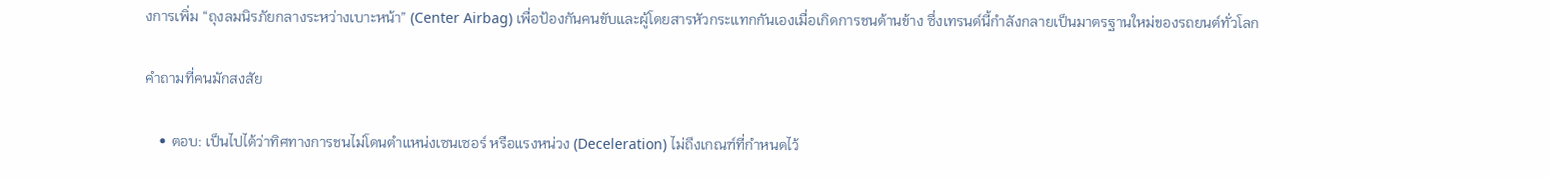งการเพิ่ม “ถุงลมนิรภัยกลางระหว่างเบาะหน้า” (Center Airbag) เพื่อป้องกันคนขับและผู้โดยสารหัวกระแทกกันเองเมื่อเกิดการชนด้านข้าง ซึ่งเทรนด์นี้กำลังกลายเป็นมาตรฐานใหม่ของรถยนต์ทั่วโลก

คำถามที่คนมักสงสัย

    • ตอบ: เป็นไปได้ว่าทิศทางการชนไม่โดนตำแหน่งเซนเซอร์ หรือแรงหน่วง (Deceleration) ไม่ถึงเกณฑ์ที่กำหนดไว้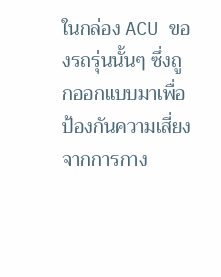ในกล่อง ACU ของรถรุ่นนั้นๆ ซึ่งถูกออกแบบมาเพื่อป้องกันความเสี่ยงจากการกาง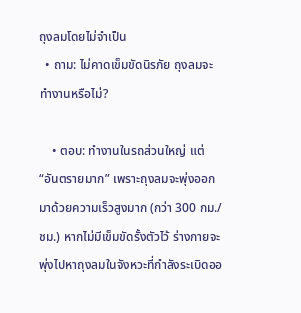ถุงลมโดยไม่จำเป็น
  • ถาม: ไม่คาดเข็มขัดนิรภัย ถุงลมจะทำงานหรือไม่?

    • ตอบ: ทำงานในรถส่วนใหญ่ แต่ “อันตรายมาก” เพราะถุงลมจะพุ่งออกมาด้วยความเร็วสูงมาก (กว่า 300 กม./ชม.) หากไม่มีเข็มขัดรั้งตัวไว้ ร่างกายจะพุ่งไปหาถุงลมในจังหวะที่กำลังระเบิดออ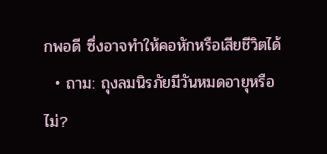กพอดี ซึ่งอาจทำให้คอหักหรือเสียชีวิตได้
  • ถาม: ถุงลมนิรภัยมีวันหมดอายุหรือไม่?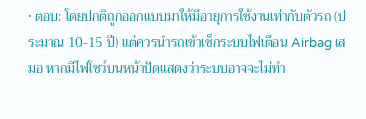• ตอบ: โดยปกติถูกออกแบบมาให้มีอายุการใช้งานเท่ากับตัวรถ (ประมาณ 10-15 ปี) แต่ควรนำรถเข้าเช็กระบบไฟเตือน Airbag เสมอ หากมีไฟโชว์บนหน้าปัดแสดงว่าระบบอาจจะไม่ทำ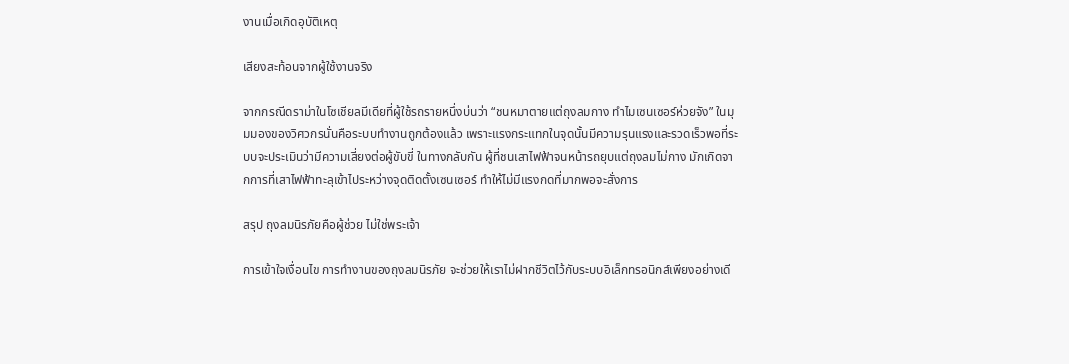งานเมื่อเกิดอุบัติเหตุ

เสียงสะท้อนจากผู้ใช้งานจริง

จากกรณีดราม่าในโซเชียลมีเดียที่ผู้ใช้รถรายหนึ่งบ่นว่า “ชนหมาตายแต่ถุงลมกาง ทำไมเซนเซอร์ห่วยจัง” ในมุมมองของวิศวกรนั่นคือระบบทำงานถูกต้องแล้ว เพราะแรงกระแทกในจุดนั้นมีความรุนแรงและรวดเร็วพอที่ระบบจะประเมินว่ามีความเสี่ยงต่อผู้ขับขี่ ในทางกลับกัน ผู้ที่ชนเสาไฟฟ้าจนหน้ารถยุบแต่ถุงลมไม่กาง มักเกิดจากการที่เสาไฟฟ้าทะลุเข้าไประหว่างจุดติดตั้งเซนเซอร์ ทำให้ไม่มีแรงกดที่มากพอจะสั่งการ

สรุป ถุงลมนิรภัยคือผู้ช่วย ไม่ใช่พระเจ้า

การเข้าใจเงื่อนไข การทำงานของถุงลมนิรภัย จะช่วยให้เราไม่ฝากชีวิตไว้กับระบบอิเล็กทรอนิกส์เพียงอย่างเดี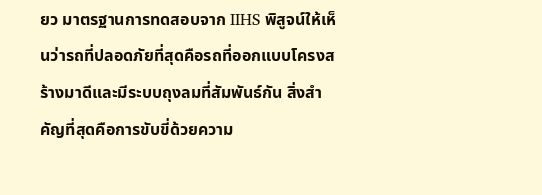ยว มาตรฐานการทดสอบจาก IIHS พิสูจน์ให้เห็นว่ารถที่ปลอดภัยที่สุดคือรถที่ออกแบบโครงสร้างมาดีและมีระบบถุงลมที่สัมพันธ์กัน สิ่งสำคัญที่สุดคือการขับขี่ด้วยความ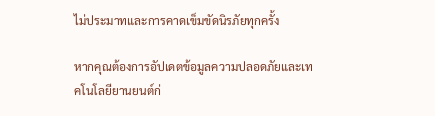ไม่ประมาทและการคาดเข็มขัดนิรภัยทุกครั้ง

หากคุณต้องการอัปเดตข้อมูลความปลอดภัยและเทคโนโลยียานยนต์ก่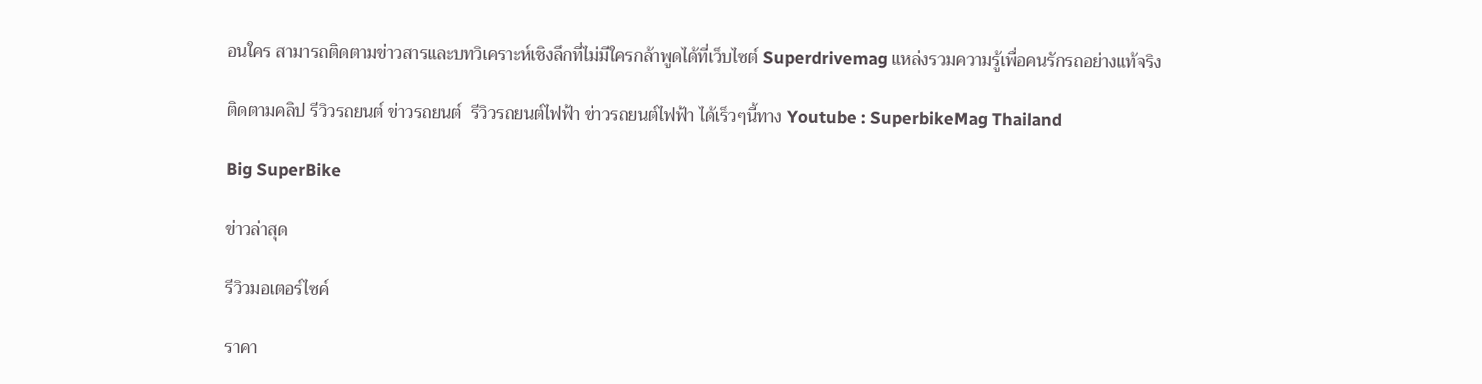อนใคร สามารถติดตามข่าวสารและบทวิเคราะห์เชิงลึกที่ไม่มีใครกล้าพูดได้ที่เว็บไซต์ Superdrivemag แหล่งรวมความรู้เพื่อคนรักรถอย่างแท้จริง

ติดตามคลิป รีวิวรถยนต์ ข่าวรถยนต์  รีวิวรถยนต์ไฟฟ้า ข่าวรถยนต์ไฟฟ้า ได้เร็วๆนี้ทาง Youtube : SuperbikeMag Thailand

Big SuperBike

ข่าวล่าสุด

รีวิวมอเตอร์ไซค์

ราคา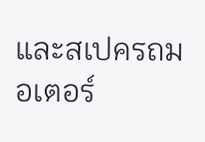และสเปครถมอเตอร์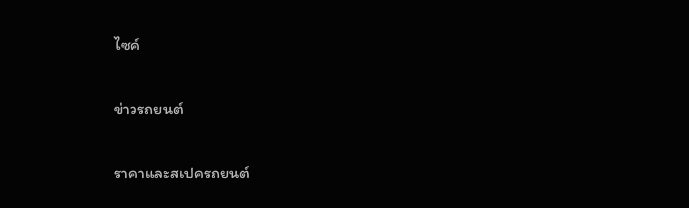ไซค์

ข่าวรถยนต์

ราคาและสเปครถยนต์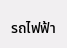รถไฟฟ้า